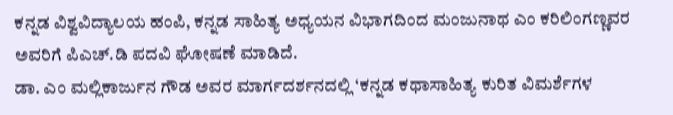ಕನ್ನಡ ವಿಶ್ವವಿದ್ಯಾಲಯ ಹಂಪಿ, ಕನ್ನಡ ಸಾಹಿತ್ಯ ಅಧ್ಯಯನ ವಿಭಾಗದಿಂದ ಮಂಜುನಾಥ ಎಂ ಕರಿಲಿಂಗಣ್ಣವರ ಅವರಿಗೆ ಪಿಎಚ್.ಡಿ ಪದವಿ ಘೋಷಣೆ ಮಾಡಿದೆ.
ಡಾ. ಎಂ ಮಲ್ಲಿಕಾರ್ಜುನ ಗೌಡ ಅವರ ಮಾರ್ಗದರ್ಶನದಲ್ಲಿ ‘ಕನ್ನಡ ಕಥಾಸಾಹಿತ್ಯ ಕುರಿತ ವಿಮರ್ಶೆಗಳ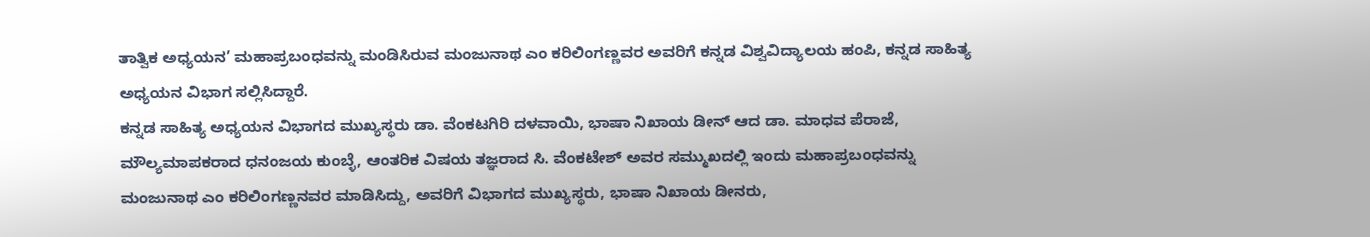ತಾತ್ವಿಕ ಅಧ್ಯಯನ’ ಮಹಾಪ್ರಬಂಧವನ್ನು ಮಂಡಿಸಿರುವ ಮಂಜುನಾಥ ಎಂ ಕರಿಲಿಂಗಣ್ಣವರ ಅವರಿಗೆ ಕನ್ನಡ ವಿಶ್ವವಿದ್ಯಾಲಯ ಹಂಪಿ, ಕನ್ನಡ ಸಾಹಿತ್ಯ ಅಧ್ಯಯನ ವಿಭಾಗ ಸಲ್ಲಿಸಿದ್ದಾರೆ.
ಕನ್ನಡ ಸಾಹಿತ್ಯ ಅಧ್ಯಯನ ವಿಭಾಗದ ಮುಖ್ಯಸ್ಥರು ಡಾ. ವೆಂಕಟಗಿರಿ ದಳವಾಯಿ, ಭಾಷಾ ನಿಖಾಯ ಡೀನ್ ಆದ ಡಾ. ಮಾಧವ ಪೆರಾಜೆ, ಮೌಲ್ಯಮಾಪಕರಾದ ಧನಂಜಯ ಕುಂಬ್ಳೆ, ಆಂತರಿಕ ವಿಷಯ ತಜ್ಞರಾದ ಸಿ. ವೆಂಕಟೇಶ್ ಅವರ ಸಮ್ಮುಖದಲ್ಲಿ ಇಂದು ಮಹಾಪ್ರಬಂಧವನ್ನು ಮಂಜುನಾಥ ಎಂ ಕರಿಲಿಂಗಣ್ಣನವರ ಮಾಡಿಸಿದ್ದು, ಅವರಿಗೆ ವಿಭಾಗದ ಮುಖ್ಯಸ್ಥರು, ಭಾಷಾ ನಿಖಾಯ ಡೀನರು,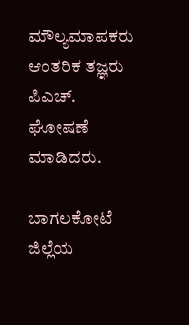ಮೌಲ್ಯಮಾಪಕರು ಆಂತರಿಕ ತಜ್ಞರು ಪಿಎಚ್. ಘೋಷಣೆ ಮಾಡಿದರು.

ಬಾಗಲಕೋಟೆ ಜಿಲ್ಲೆಯ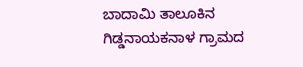ಬಾದಾಮಿ ತಾಲೂಕಿನ ಗಿಡ್ಡನಾಯಕನಾಳ ಗ್ರಾಮದ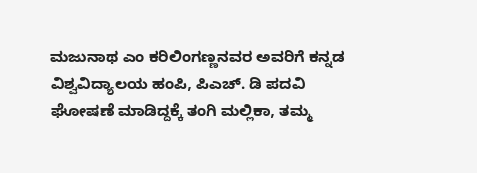ಮಜುನಾಥ ಎಂ ಕರಿಲಿಂಗಣ್ಣನವರ ಅವರಿಗೆ ಕನ್ನಡ ವಿಶ್ವವಿದ್ಯಾಲಯ ಹಂಪಿ, ಪಿಎಚ್. ಡಿ ಪದವಿ ಘೋಷಣೆ ಮಾಡಿದ್ದಕ್ಕೆ ತಂಗಿ ಮಲ್ಲಿಕಾ, ತಮ್ಮ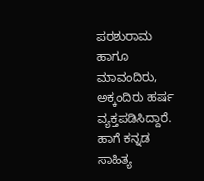ಪರಶುರಾಮ ಹಾಗೂ ಮಾವಂದಿರು, ಅಕ್ಕಂದಿರು ಹರ್ಷ ವ್ಯಕ್ತಪಡಿಸಿದ್ದಾರೆ. ಹಾಗೆ ಕನ್ನಡ ಸಾಹಿತ್ಯ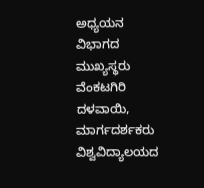ಅಧ್ಯಯನ ವಿಭಾಗದ ಮುಖ್ಯಸ್ಥರು ವೆಂಕಟಗಿರಿ ದಳವಾಯಿ, ಮಾರ್ಗದರ್ಶಕರು ವಿಶ್ವವಿದ್ಯಾಲಯದ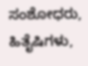ಸಂಶೋಧರು, ಹಿತೈಷಿಗಳು,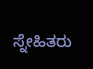ಸ್ನೇಹಿತರು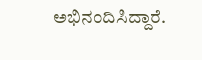ಅಭಿನಂದಿಸಿದ್ದಾರೆ.